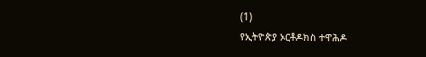(1)
የኢትዮጵያ ኦርቶዶክስ ተዋሕዶ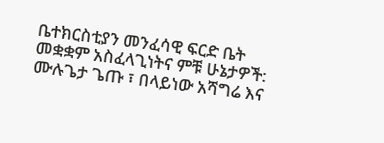ቤተክርስቲያን መንፈሳዊ ፍርድ ቤት መቋቋም አስፈላጊነትና ምቹ ሁኔታዎች: ሙሉጌታ ጌጡ ፣ በላይነው አሻግሬ እና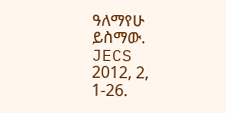ዓለማየሁ ይስማው. JECS 2012, 2, 1-26.